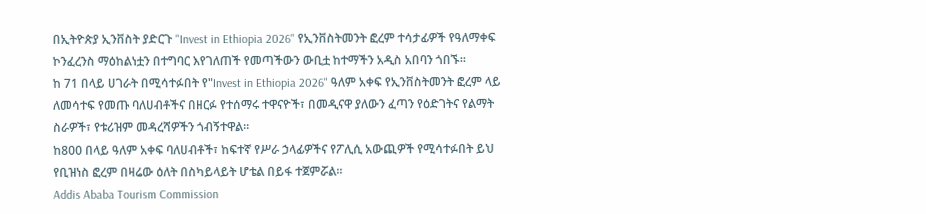በኢትዮጵያ ኢንቨስት ያድርጉ "Invest in Ethiopia 2026" የኢንቨስትመንት ፎረም ተሳታፊዎች የዓለማቀፍ ኮንፈረንስ ማዕከልነቷን በተግባር እየገለጠች የመጣችውን ውቢቷ ከተማችን አዲስ አበባን ጎበኙ።
ከ 71 በላይ ሀገራት በሚሳተፉበት የ"Invest in Ethiopia 2026" ዓለም አቀፍ የኢንቨስትመንት ፎረም ላይ ለመሳተፍ የመጡ ባለሀብቶችና በዘርፉ የተሰማሩ ተዋናዮች፣ በመዲናዋ ያለውን ፈጣን የዕድገትና የልማት ስራዎች፣ የቱሪዝም መዳረሻዎችን ጎብኝተዋል።
ከ800 በላይ ዓለም አቀፍ ባለሀብቶች፣ ከፍተኛ የሥራ ኃላፊዎችና የፖሊሲ አውጪዎች የሚሳተፉበት ይህ የቢዝነስ ፎረም በዛሬው ዕለት በስካይላይት ሆቴል በይፋ ተጀምሯል።
Addis Ababa Tourism Commission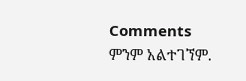Comments
ምንም አልተገኘም.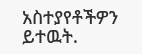አስተያየቶችዎን ይተዉት.